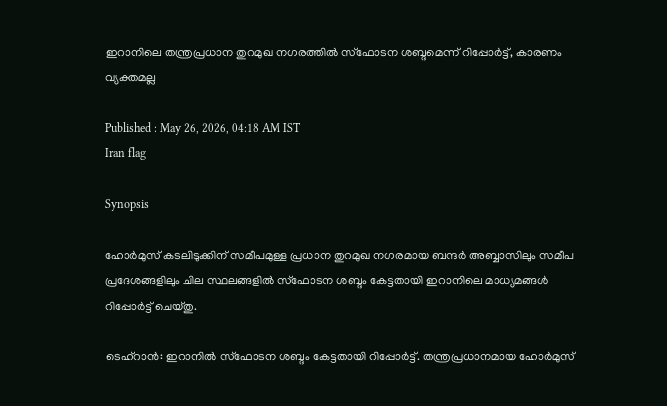ഇറാനിലെ തന്ത്രപ്രധാന തുറമുഖ നഗരത്തിൽ സ്ഫോടന ശബ്ദമെന്ന് റിപ്പോർട്ട്, കാരണം വ്യക്തമല്ല

Published : May 26, 2026, 04:18 AM IST
Iran flag

Synopsis

ഹോർമുസ് കടലിടുക്കിന് സമീപമുള്ള പ്രധാന തുറമുഖ നഗരമായ ബന്ദർ അബ്ബാസിലും സമീപ പ്രദേശങ്ങളിലും ചില സ്ഥലങ്ങളിൽ സ്ഫോടന ശബ്ദം കേട്ടതായി ഇറാനിലെ മാധ്യമങ്ങൾ റിപ്പോർട്ട് ചെയ്തു.

ടെഹ്റാൻ: ഇറാനിൽ സ്ഫോടന ശബ്ദം കേട്ടതായി റിപ്പോർട്ട്. തന്ത്രപ്രധാനമായ ഹോർമുസ്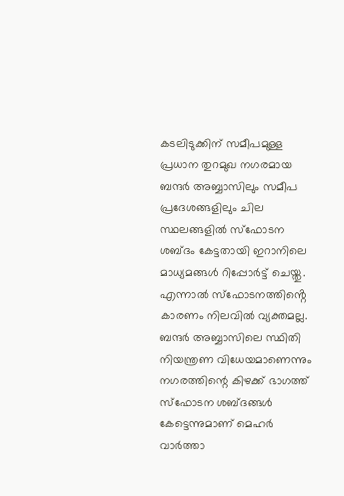കടലിടുക്കിന് സമീപമുള്ള പ്രധാന തുറമുഖ നഗരമായ ബന്ദർ അബ്ബാസിലും സമീപ പ്രദേശങ്ങളിലും ചില സ്ഥലങ്ങളിൽ സ്ഫോടന ശബ്ദം കേട്ടതായി ഇറാനിലെ മാധ്യമങ്ങൾ റിപ്പോർട്ട് ചെയ്തു. എന്നാൽ സ്ഫോടനത്തിൻ്റെ കാരണം നിലവിൽ വ്യക്തമല്ല. ബന്ദർ അബ്ബാസിലെ സ്ഥിതി നിയന്ത്രണ വിധേയമാണെന്നും നഗരത്തിന്റെ കിഴക്ക് ഭാഗത്ത് സ്ഫോടന ശബ്ദങ്ങൾ കേട്ടെന്നുമാണ് മെഹർ വാർത്താ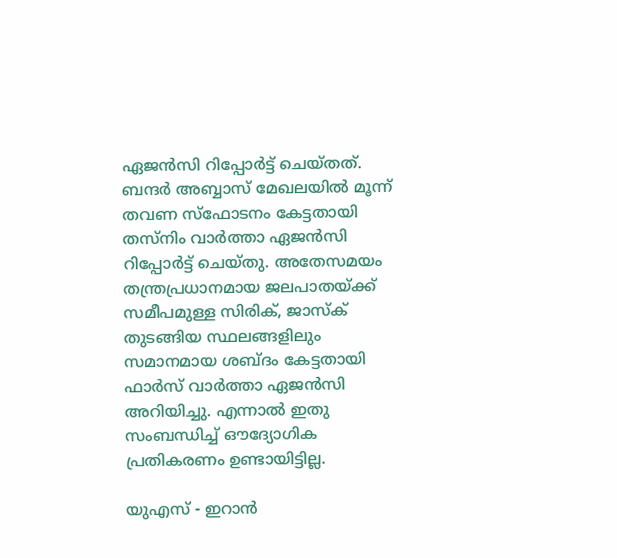ഏജൻസി റിപ്പോർട്ട് ചെയ്തത്. ബന്ദർ അബ്ബാസ് മേഖലയിൽ മൂന്ന് തവണ സ്ഫോടനം കേട്ടതായി തസ്നിം വാർത്താ ഏജൻസി റിപ്പോർട്ട് ചെയ്തു. അതേസമയം തന്ത്രപ്രധാനമായ ജലപാതയ്ക്ക് സമീപമുള്ള സിരിക്, ജാസ്ക് തുടങ്ങിയ സ്ഥലങ്ങളിലും സമാനമായ ശബ്ദം കേട്ടതായി ഫാർസ് വാർത്താ ഏജൻസി അറിയിച്ചു. എന്നാൽ ഇതു സംബന്ധിച്ച് ഔദ്യോഗിക പ്രതികരണം ഉണ്ടായിട്ടില്ല.

യുഎസ് - ഇറാൻ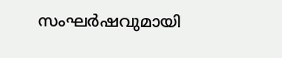സംഘർഷവുമായി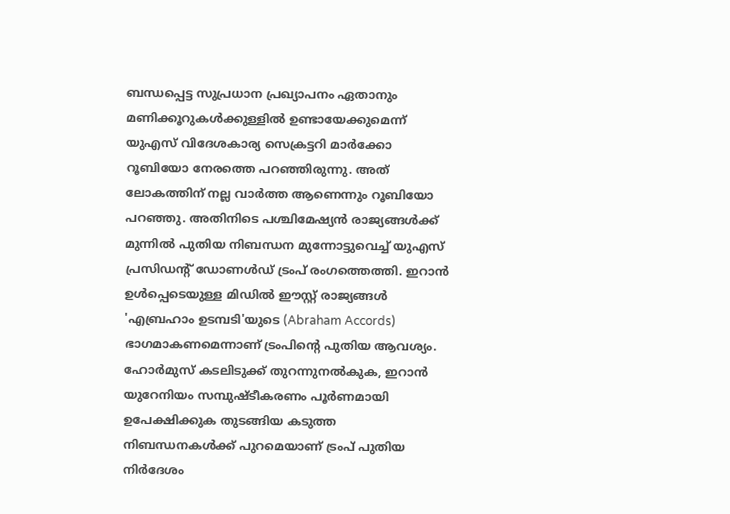ബന്ധപ്പെട്ട സുപ്രധാന പ്രഖ്യാപനം ഏതാനും മണിക്കൂറുകൾക്കുള്ളിൽ ഉണ്ടായേക്കുമെന്ന് യുഎസ് വിദേശകാര്യ സെക്രട്ടറി മാർക്കോ റൂബിയോ നേരത്തെ പറഞ്ഞിരുന്നു. അത് ലോകത്തിന് നല്ല വാർത്ത ആണെന്നും റൂബിയോ പറഞ്ഞു. അതിനിടെ പശ്ചിമേഷ്യൻ രാജ്യങ്ങൾക്ക് മുന്നിൽ പുതിയ നിബന്ധന മുന്നോട്ടുവെച്ച് യുഎസ് പ്രസിഡന്റ് ഡോണൾഡ് ട്രംപ് രംഗത്തെത്തി. ഇറാൻ ഉൾപ്പെടെയുള്ള മിഡിൽ ഈസ്റ്റ് രാജ്യങ്ങൾ 'എബ്രഹാം ഉടമ്പടി'യുടെ (Abraham Accords) ഭാഗമാകണമെന്നാണ് ട്രംപിന്‍റെ പുതിയ ആവശ്യം. ഹോർമുസ് കടലിടുക്ക് തുറന്നുനൽകുക, ഇറാൻ യുറേനിയം സമ്പുഷ്ടീകരണം പൂർണമായി ഉപേക്ഷിക്കുക തുടങ്ങിയ കടുത്ത നിബന്ധനകൾക്ക് പുറമെയാണ് ട്രംപ് പുതിയ നിർദേശം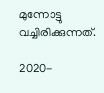മുന്നോട്ടു വച്ചിരിക്കുന്നത്.

2020-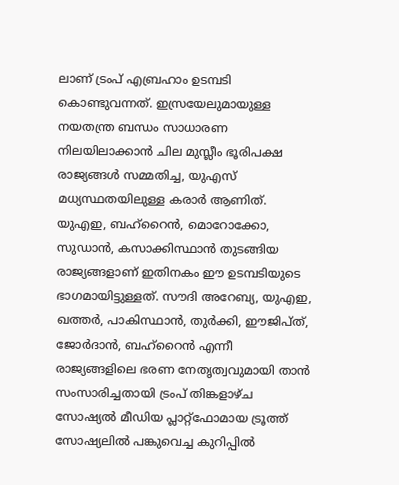ലാണ് ട്രംപ് എബ്രഹാം ഉടമ്പടി കൊണ്ടുവന്നത്. ഇസ്രയേലുമായുള്ള നയതന്ത്ര ബന്ധം സാധാരണ നിലയിലാക്കാൻ ചില മുസ്ലീം ഭൂരിപക്ഷ രാജ്യങ്ങൾ സമ്മതിച്ച, യുഎസ് മധ്യസ്ഥതയിലുള്ള കരാർ ആണിത്. യുഎഇ, ബഹ്‌റൈൻ, മൊറോക്കോ, സുഡാൻ, കസാക്കിസ്ഥാൻ തുടങ്ങിയ രാജ്യങ്ങളാണ് ഇതിനകം ഈ ഉടമ്പടിയുടെ ഭാഗമായിട്ടുള്ളത്. സൗദി അറേബ്യ, യുഎഇ, ഖത്തർ, പാകിസ്ഥാൻ, തുർക്കി, ഈജിപ്ത്, ജോർദാൻ, ബഹ്‌റൈൻ എന്നീ രാജ്യങ്ങളിലെ ഭരണ നേതൃത്വവുമായി താൻ സംസാരിച്ചതായി ട്രംപ് തിങ്കളാഴ്ച സോഷ്യൽ മീഡിയ പ്ലാറ്റ്‌ഫോമായ ട്രൂത്ത് സോഷ്യലിൽ പങ്കുവെച്ച കുറിപ്പിൽ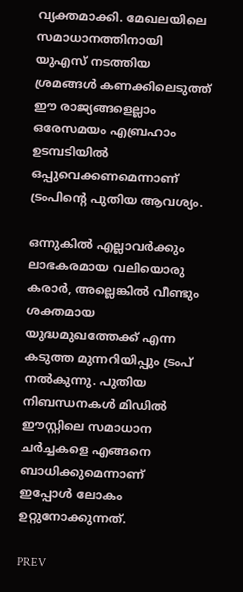വ്യക്തമാക്കി. മേഖലയിലെ സമാധാനത്തിനായി യുഎസ് നടത്തിയ ശ്രമങ്ങൾ കണക്കിലെടുത്ത് ഈ രാജ്യങ്ങളെല്ലാം ഒരേസമയം എബ്രഹാം ഉടമ്പടിയിൽ ഒപ്പുവെക്കണമെന്നാണ് ട്രംപിന്‍റെ പുതിയ ആവശ്യം.

ഒന്നുകിൽ എല്ലാവർക്കും ലാഭകരമായ വലിയൊരു കരാർ, അല്ലെങ്കിൽ വീണ്ടും ശക്തമായ യുദ്ധമുഖത്തേക്ക് എന്ന കടുത്ത മുന്നറിയിപ്പും ട്രംപ് നൽകുന്നു. പുതിയ നിബന്ധനകൾ മിഡിൽ ഈസ്റ്റിലെ സമാധാന ചർച്ചകളെ എങ്ങനെ ബാധിക്കുമെന്നാണ് ഇപ്പോൾ ലോകം ഉറ്റുനോക്കുന്നത്.

PREV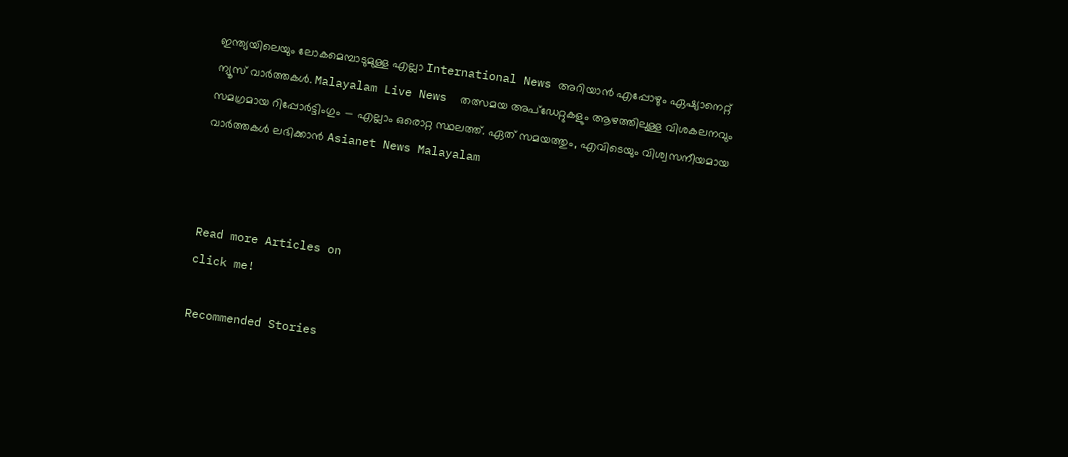ഇന്ത്യയിലെയും ലോകമെമ്പാടുമുള്ള എല്ലാ International News അറിയാൻ എപ്പോഴും ഏഷ്യാനെറ്റ് ന്യൂസ് വാർത്തകൾ. Malayalam Live News  തത്സമയ അപ്‌ഡേറ്റുകളും ആഴത്തിലുള്ള വിശകലനവും സമഗ്രമായ റിപ്പോർട്ടിംഗും — എല്ലാം ഒരൊറ്റ സ്ഥലത്ത്. ഏത് സമയത്തും, എവിടെയും വിശ്വസനീയമായ വാർത്തകൾ ലഭിക്കാൻ Asianet News Malayalam



Read more Articles on
click me!

Recommended Stories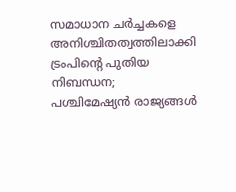സമാധാന ചർച്ചകളെ അനിശ്ചിതത്വത്തിലാക്കി ട്രംപിന്‍റെ പുതിയ നിബന്ധന; പശ്ചിമേഷ്യൻ രാജ്യങ്ങൾ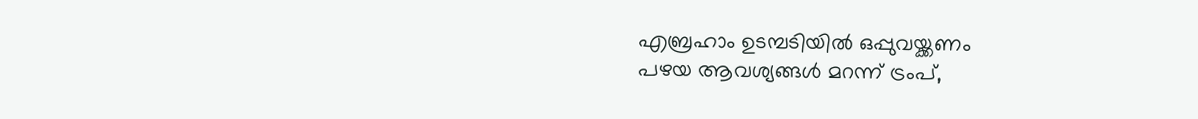എബ്രഹാം ഉടമ്പടിയിൽ ഒപ്പുവയ്ക്കണം
പഴയ ആവശ്യങ്ങള്‍ മറന്ന് ട്രംപ്,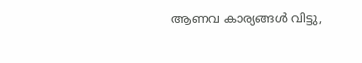ആണവ കാര്യങ്ങള്‍ വിട്ടു,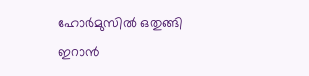ഹോര്‍മുസില്‍ ഒതുങ്ങി ഇറാന്‍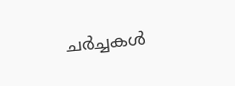ചര്‍ച്ചകള്‍